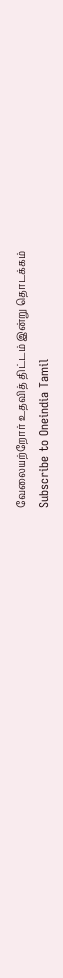வேலையற்றோர் உதவித் திட்டம் இன்று தொடக்கம்
Subscribe to Oneindia Tamil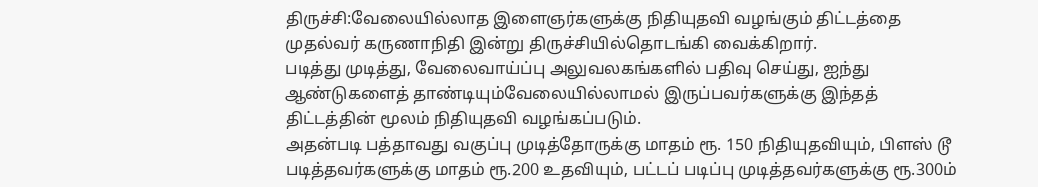திருச்சி:வேலையில்லாத இளைஞர்களுக்கு நிதியுதவி வழங்கும் திட்டத்தை முதல்வர் கருணாநிதி இன்று திருச்சியில்தொடங்கி வைக்கிறார்.
படித்து முடித்து, வேலைவாய்ப்பு அலுவலகங்களில் பதிவு செய்து, ஐந்து ஆண்டுகளைத் தாண்டியும்வேலையில்லாமல் இருப்பவர்களுக்கு இந்தத் திட்டத்தின் மூலம் நிதியுதவி வழங்கப்படும்.
அதன்படி பத்தாவது வகுப்பு முடித்தோருக்கு மாதம் ரூ. 150 நிதியுதவியும், பிளஸ் டூ படித்தவர்களுக்கு மாதம் ரூ.200 உதவியும், பட்டப் படிப்பு முடித்தவர்களுக்கு ரூ.300ம்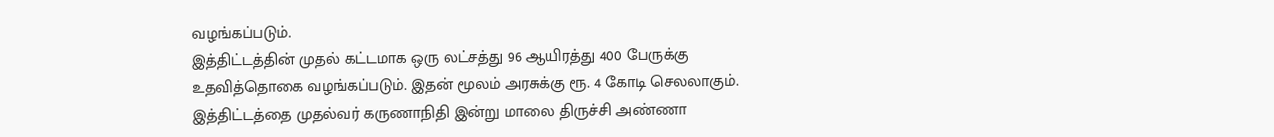வழங்கப்படும்.
இத்திட்டத்தின் முதல் கட்டமாக ஒரு லட்சத்து 96 ஆயிரத்து 400 பேருக்கு உதவித்தொகை வழங்கப்படும். இதன் மூலம் அரசுக்கு ரூ. 4 கோடி செலலாகும்.
இத்திட்டத்தை முதல்வர் கருணாநிதி இன்று மாலை திருச்சி அண்ணா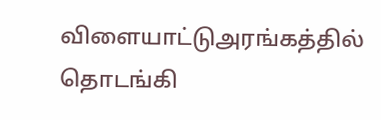விளையாட்டுஅரங்கத்தில் தொடங்கி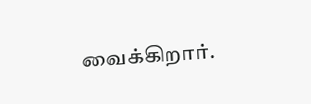வைக்கிறார்.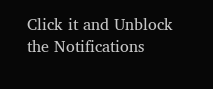Click it and Unblock the Notifications